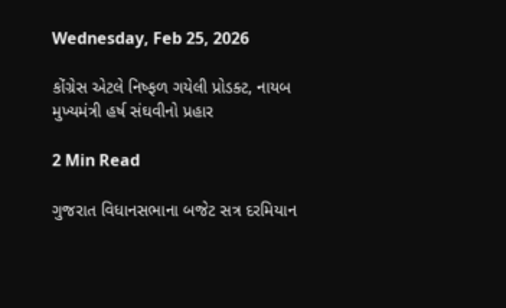Wednesday, Feb 25, 2026

કોંગ્રેસ એટલે નિષ્ફળ ગયેલી પ્રોડક્ટ, નાયબ મુખ્યમંત્રી હર્ષ સંઘવીનો પ્રહાર

2 Min Read

ગુજરાત વિધાનસભાના બજેટ સત્ર દરમિયાન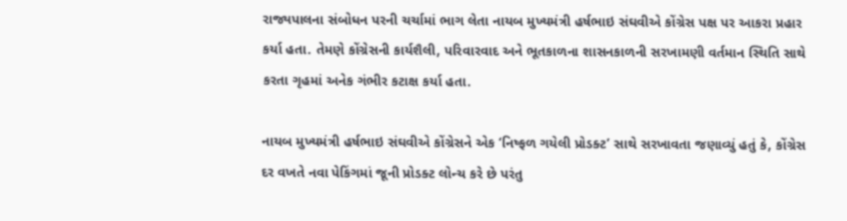રાજ્યપાલના સંબોધન પરની ચર્ચામાં ભાગ લેતા નાયબ મુખ્યમંત્રી હર્ષભાઇ સંઘવીએ કોંગ્રેસ પક્ષ પર આકરા પ્રહાર કર્યા હતા. તેમણે કોંગ્રેસની કાર્યશૈલી, પરિવારવાદ અને ભૂતકાળના શાસનકાળની સરખામણી વર્તમાન સ્થિતિ સાથે કરતા ગૃહમાં અનેક ગંભીર કટાક્ષ કર્યા હતા.

નાયબ મુખ્યમંત્રી હર્ષભાઇ સંઘવીએ કોંગ્રેસને એક ‘નિષ્ફળ ગયેલી પ્રોડક્ટ’ સાથે સરખાવતા જણાવ્યું હતું કે, કોંગ્રેસ દર વખતે નવા પેકિંગમાં જૂની પ્રોડક્ટ લોન્ચ કરે છે પરંતુ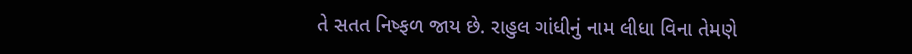તે સતત નિષ્ફળ જાય છે. રાહુલ ગાંધીનું નામ લીધા વિના તેમણે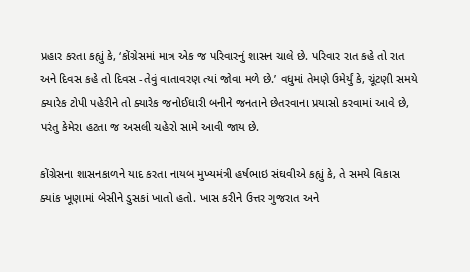પ્રહાર કરતા કહ્યું કે, ‘કોંગ્રેસમાં માત્ર એક જ પરિવારનું શાસન ચાલે છે. પરિવાર રાત કહે તો રાત અને દિવસ કહે તો દિવસ -તેવું વાતાવરણ ત્યાં જોવા મળે છે.’ વધુમાં તેમણે ઉમેર્યું કે, ચૂંટણી સમયે ક્યારેક ટોપી પહેરીને તો ક્યારેક જનોઈધારી બનીને જનતાને છેતરવાના પ્રયાસો કરવામાં આવે છે, પરંતુ કેમેરા હટતા જ અસલી ચહેરો સામે આવી જાય છે.

કોંગ્રેસના શાસનકાળને યાદ કરતા નાયબ મુખ્યમંત્રી હર્ષભાઇ સંઘવીએ કહ્યું કે, તે સમયે વિકાસ ક્યાંક ખૂણામાં બેસીને ડુસકાં ખાતો હતો. ખાસ કરીને ઉત્તર ગુજરાત અને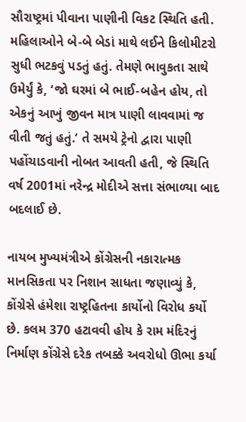સૌરાષ્ટ્રમાં પીવાના પાણીની વિકટ સ્થિતિ હતી. મહિલાઓને બે-બે બેડાં માથે લઈને કિલોમીટરો સુધી ભટકવું પડતું હતું. તેમણે ભાવુકતા સાથે ઉમેર્યું કે, ‘જો ઘરમાં બે ભાઈ-બહેન હોય, તો એકનું આખું જીવન માત્ર પાણી લાવવામાં જ વીતી જતું હતું.’ તે સમયે ટ્રેનો દ્વારા પાણી પહોંચાડવાની નોબત આવતી હતી, જે સ્થિતિ વર્ષ 2001માં નરેન્દ્ર મોદીએ સત્તા સંભાળ્યા બાદ બદલાઈ છે.

નાયબ મુખ્યમંત્રીએ કોંગ્રેસની નકારાત્મક માનસિકતા પર નિશાન સાધતા જણાવ્યું કે, કોંગ્રેસે હંમેશા રાષ્ટ્રહિતના કાર્યોનો વિરોધ કર્યો છે. કલમ 370 હટાવવી હોય કે રામ મંદિરનું નિર્માણ કોંગ્રેસે દરેક તબક્કે અવરોધો ઊભા કર્યા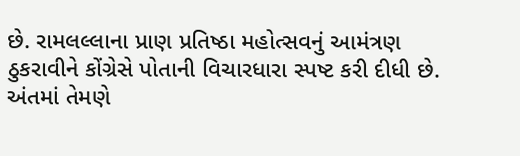છે. રામલલ્લાના પ્રાણ પ્રતિષ્ઠા મહોત્સવનું આમંત્રણ ઠુકરાવીને કોંગ્રેસે પોતાની વિચારધારા સ્પષ્ટ કરી દીધી છે. અંતમાં તેમણે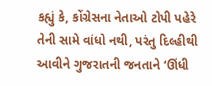કહ્યું કે, કોંગ્રેસના નેતાઓ ટોપી પહેરે તેની સામે વાંધો નથી, પરંતુ દિલ્હીથી આવીને ગુજરાતની જનતાને ‘ઊંધી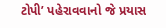ટોપી’ પહેરાવવાનો જે પ્રયાસ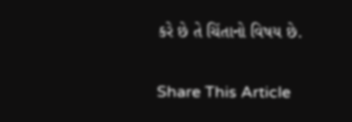કરે છે તે ચિંતાનો વિષય છે.

Share This Article